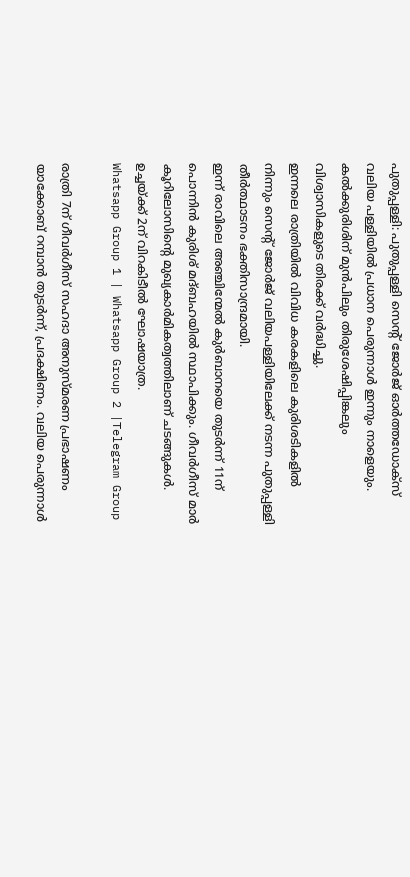പുതുപ്പള്ളി: പുതുപ്പള്ളി സെന്റ് ജോർജ് ഓർത്തഡോക്സ് വലിയ പള്ളിയിൽ പ്രധാന പെരുന്നാൾ ഇന്നും നാളെയും. കൽക്കുരിശിന് മുൻപിലും തിരുശേഷിപ്പിങ്കലും വിശ്വാസികളുടെ തിരക്ക് വർദ്ധിച്ചു.
ഇന്നലെ രാത്രിയിൽ വിവിധ കരകളിലെ കുരിശടികളിൽ നിന്നും സെന്റ് ജോർജ് വലിയപള്ളിയിലേക്ക് നടന്ന പുതുപ്പള്ളി തീർത്ഥാടനം ഭക്തിസാന്ദ്രമായി.
ഇന്ന് രാവിലെ അഞ്ചിന്മേൽ കുർബാനയെ തുടർന്ന് 11ന് പൊന്നിൻ കുരിശ് മദ്ബഹയിൽ സ്ഥാപിക്കും. ഗീവർഗീസ് മാർ കൂറിലോസിന്റെ മുഖ്യകാർമികത്വത്തിലാണ് ചടങ്ങുകൾ. ഉച്ചയ്ക്ക് 2ന് വിറകിടീൽ ഘോഷയാത്ര.
Whatsapp Group 1 | Whatsapp Group 2 |Telegram Group

രാത്രി 7ന് ഗീവർഗീസ് സഹദാ അനുസ്മരണ പ്രഭാഷണം യാക്കോബ് റമ്പാൻ തുടർന്ന്, പ്രദക്ഷിണം. വലിയ പെരുന്നാൾ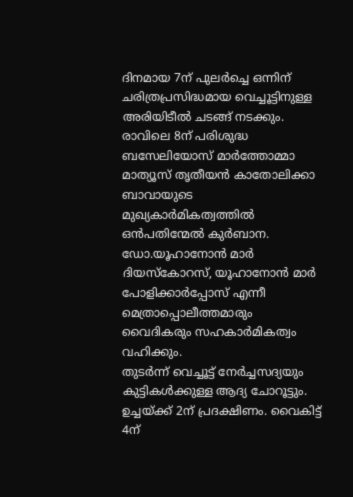ദിനമായ 7ന് പുലർച്ചെ ഒന്നിന് ചരിത്രപ്രസിദ്ധമായ വെച്ചൂട്ടിനുള്ള അരിയിടീൽ ചടങ്ങ് നടക്കും.
രാവിലെ 8ന് പരിശുദ്ധ ബസേലിയോസ് മാർത്തോമ്മാ മാത്യൂസ് തൃതീയൻ കാതോലിക്കാ ബാവായുടെ മുഖ്യകാർമികത്വത്തിൽ ഒൻപതിന്മേൽ കുർബാന.
ഡോ.യൂഹാനോൻ മാർ ദിയസ്കോറസ്, യൂഹാനോൻ മാർ പോളിക്കാർപ്പോസ് എന്നീ മെത്രാപ്പൊലീത്തമാരും വൈദികരും സഹകാർമികത്വം വഹിക്കും.
തുടർന്ന് വെച്ചൂട്ട് നേർച്ചസദ്യയും കുട്ടികൾക്കുള്ള ആദ്യ ചോറൂട്ടും. ഉച്ചയ്ക്ക് 2ന് പ്രദക്ഷിണം. വൈകിട്ട് 4ന്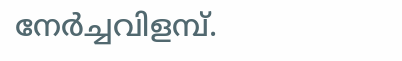നേർച്ചവിളമ്പ്.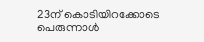23ന് കൊടിയിറക്കോടെ പെരുന്നാൾ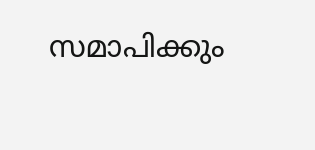സമാപിക്കും